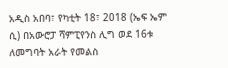አዲስ አበባ፣ የካቲት 18፣ 2018 (ኤፍ ኤም ሲ) በአውሮፓ ሻምፒየንስ ሊግ ወደ 16ቱ ለመግባት አራት የመልስ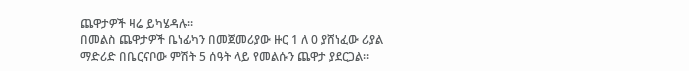ጨዋታዎች ዛሬ ይካሄዳሉ።
በመልስ ጨዋታዎች ቤነፊካን በመጀመሪያው ዙር 1 ለ 0 ያሸነፈው ሪያል ማድሪድ በቤርናቦው ምሽት 5 ሰዓት ላይ የመልሱን ጨዋታ ያደርጋል።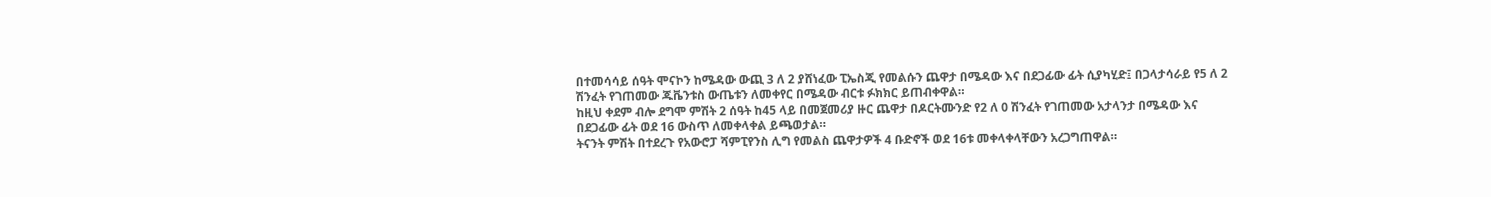በተመሳሳይ ሰዓት ሞናኮን ከሜዳው ውጪ 3 ለ 2 ያሸነፈው ፒኤስጂ የመልሱን ጨዋታ በሜዳው እና በደጋፊው ፊት ሲያካሂድ፤ በጋላታሳራይ የ5 ለ 2 ሽንፈት የገጠመው ጁቬንቱስ ውጤቱን ለመቀየር በሜዳው ብርቱ ፉክክር ይጠብቀዋል።
ከዚህ ቀደም ብሎ ደግሞ ምሽት 2 ሰዓት ከ45 ላይ በመጀመሪያ ዙር ጨዋታ በዶርትሙንድ የ2 ለ 0 ሽንፈት የገጠመው አታላንታ በሜዳው እና በደጋፊው ፊት ወደ 16 ውስጥ ለመቀላቀል ይጫወታል።
ትናንት ምሽት በተደረጉ የአውሮፓ ሻምፒየንስ ሊግ የመልስ ጨዋታዎች 4 ቡድኖች ወደ 16ቱ መቀላቀላቸውን አረጋግጠዋል።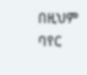በዚህም ባየር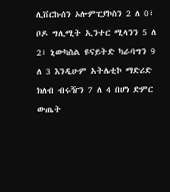ሊቨርኩሰን ኦሎምፒያኮስን 2 ለ 0፣ ቦዶ ግሊሚት ኢንተር ሚላንን 5 ለ 2፣ ኒውካስል ዩናይትድ ካራባግን 9 ለ 3 እንዲሁም አትሌቲኮ ማድሪድ ክለብ ብሩዥን 7 ለ 4 በሆነ ድምር ውጤት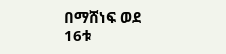በማሸነፍ ወደ 16ቱ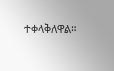ተቀላቅለዋል።